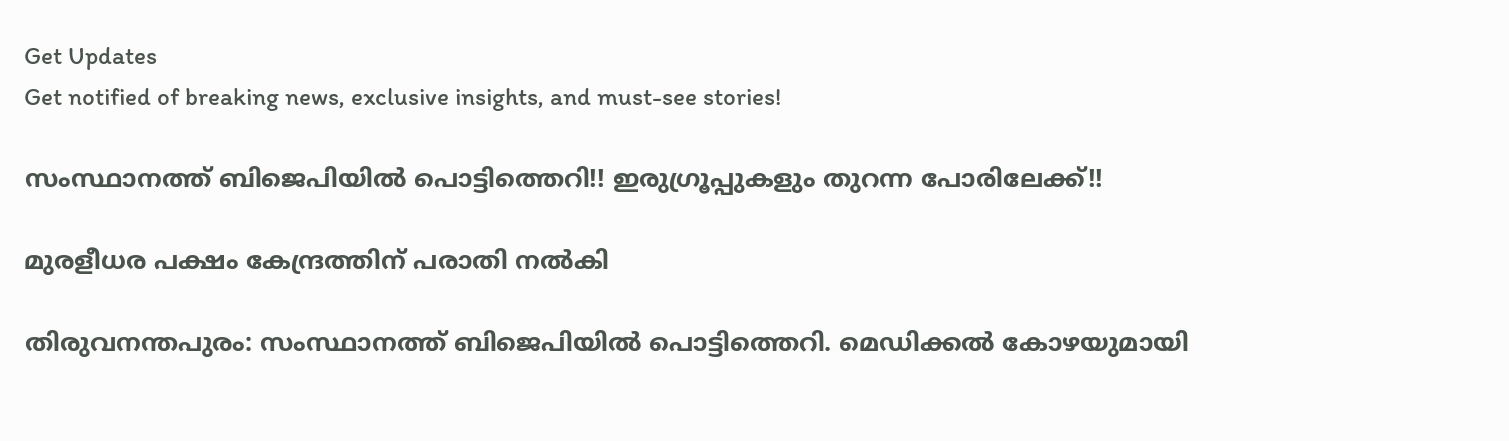Get Updates
Get notified of breaking news, exclusive insights, and must-see stories!

സംസ്ഥാനത്ത് ബിജെപിയില്‍ പൊട്ടിത്തെറി!! ഇരുഗ്രൂപ്പുകളും തുറന്ന പോരിലേക്ക്!!

മുരളീധര പക്ഷം കേന്ദ്രത്തിന് പരാതി നല്‍കി

തിരുവനന്തപുരം: സംസ്ഥാനത്ത് ബിജെപിയില്‍ പൊട്ടിത്തെറി. മെഡിക്കല്‍ കോഴയുമായി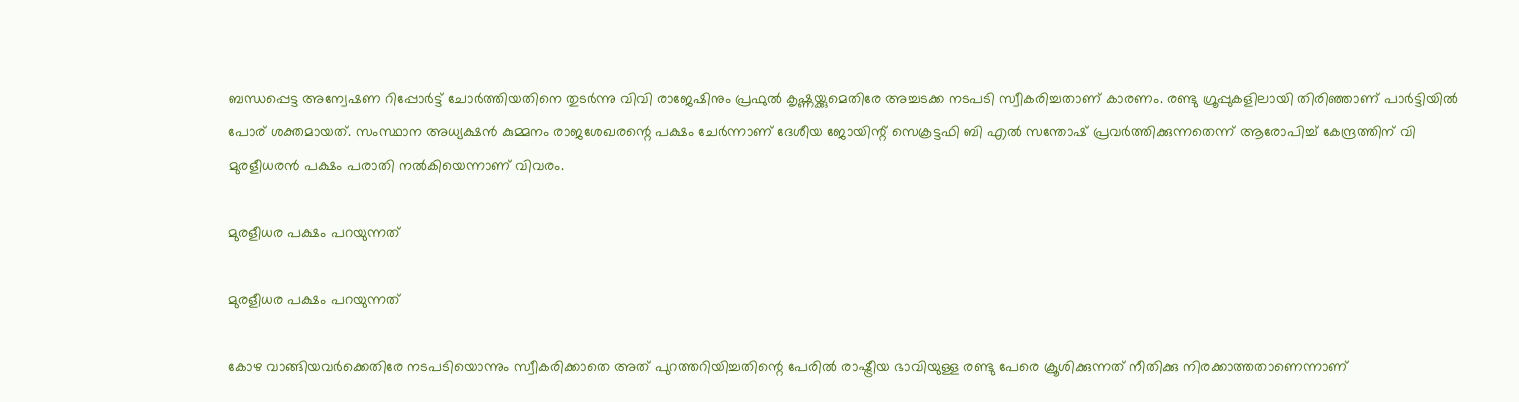ബന്ധപ്പെട്ട അന്വേഷണ റിപ്പോര്‍ട്ട് ചോര്‍ത്തിയതിനെ തുടര്‍ന്നു വിവി രാജേഷിനും പ്രഫുല്‍ കൃഷ്ണയ്ക്കുമെതിരേ അച്ചടക്ക നടപടി സ്വീകരിച്ചതാണ് കാരണം. രണ്ടു ഗ്രൂപ്പുകളിലായി തിരിഞ്ഞാണ് പാര്‍ട്ടിയില്‍ പോര് ശക്തമായത്. സംസ്ഥാന അധ്യക്ഷന്‍ കുമ്മനം രാജശേഖരന്റെ പക്ഷം ചേര്‍ന്നാണ് ദേശീയ ജോയിന്റ് സെക്രട്ടഫി ബി എല്‍ സന്തോഷ് പ്രവര്‍ത്തിക്കുന്നതെന്ന് ആരോപിച്ച് കേന്ദ്രത്തിന് വി മുരളീധരന്‍ പക്ഷം പരാതി നല്‍കിയെന്നാണ് വിവരം.

മുരളീധര പക്ഷം പറയുന്നത്

മുരളീധര പക്ഷം പറയുന്നത്

കോഴ വാങ്ങിയവര്‍ക്കെതിരേ നടപടിയൊന്നും സ്വീകരിക്കാതെ അത് പുറത്തറിയിച്ചതിന്റെ പേരില്‍ രാഷ്ട്രീയ ഭാവിയുള്ള രണ്ടു പേരെ ക്രൂശിക്കുന്നത് നീതിക്കു നിരക്കാത്തതാണെന്നാണ്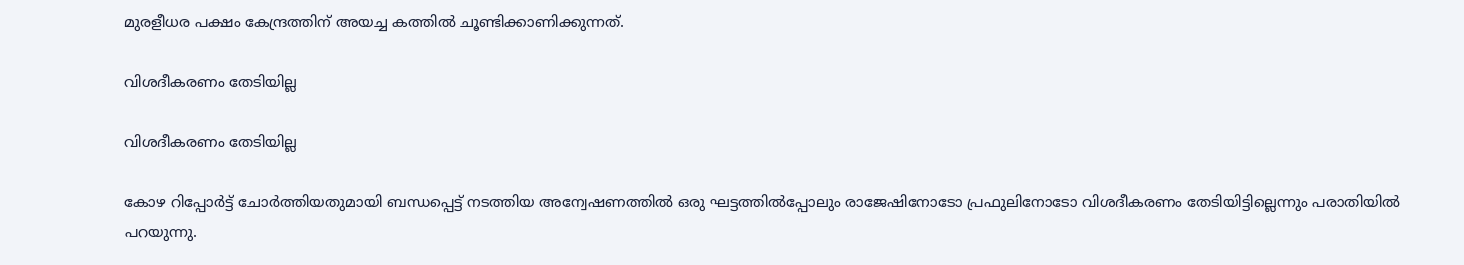മുരളീധര പക്ഷം കേന്ദ്രത്തിന് അയച്ച കത്തില്‍ ചൂണ്ടിക്കാണിക്കുന്നത്.

വിശദീകരണം തേടിയില്ല

വിശദീകരണം തേടിയില്ല

കോഴ റിപ്പോര്‍ട്ട് ചോര്‍ത്തിയതുമായി ബന്ധപ്പെട്ട് നടത്തിയ അന്വേഷണത്തില്‍ ഒരു ഘട്ടത്തില്‍പ്പോലും രാജേഷിനോടോ പ്രഫുലിനോടോ വിശദീകരണം തേടിയിട്ടില്ലെന്നും പരാതിയില്‍ പറയുന്നു.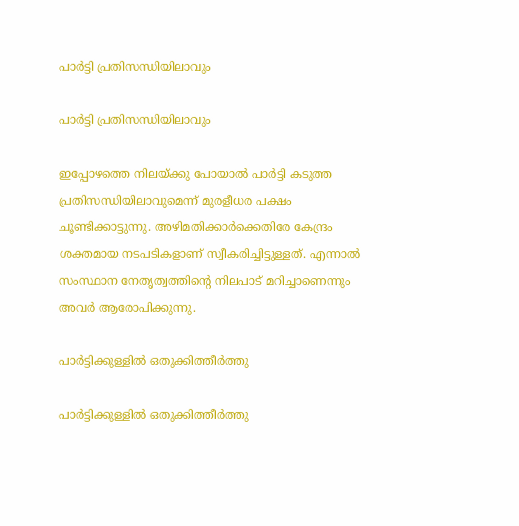പാര്‍ട്ടി പ്രതിസന്ധിയിലാവും

പാര്‍ട്ടി പ്രതിസന്ധിയിലാവും

ഇപ്പോഴത്തെ നിലയ്ക്കു പോയാല്‍ പാര്‍ട്ടി കടുത്ത പ്രതിസന്ധിയിലാവുമെന്ന് മുരളീധര പക്ഷം ചൂണ്ടിക്കാട്ടുന്നു. അഴിമതിക്കാര്‍ക്കെതിരേ കേന്ദ്രം ശക്തമായ നടപടികളാണ് സ്വീകരിച്ചിട്ടുള്ളത്. എന്നാല്‍ സംസ്ഥാന നേതൃത്വത്തിന്റെ നിലപാട് മറിച്ചാണെന്നും അവര്‍ ആരോപിക്കുന്നു.

പാര്‍ട്ടിക്കുള്ളില്‍ ഒതുക്കിത്തീര്‍ത്തു

പാര്‍ട്ടിക്കുള്ളില്‍ ഒതുക്കിത്തീര്‍ത്തു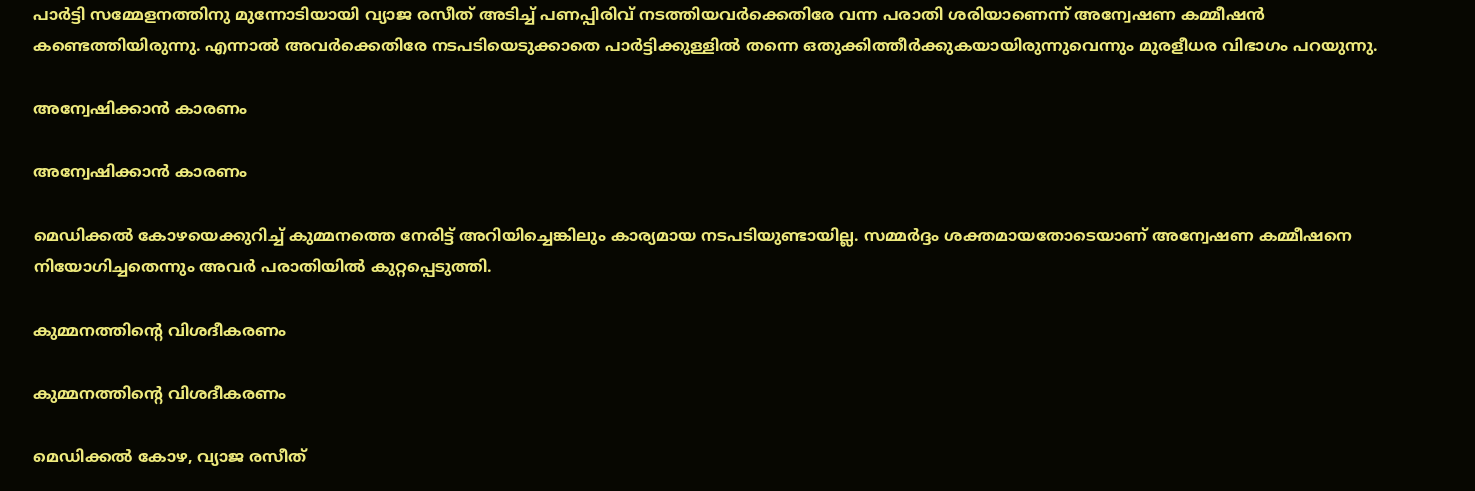പാര്‍ട്ടി സമ്മേളനത്തിനു മുന്നോടിയായി വ്യാജ രസീത് അടിച്ച് പണപ്പിരിവ് നടത്തിയവര്‍ക്കെതിരേ വന്ന പരാതി ശരിയാണെന്ന് അന്വേഷണ കമ്മീഷന്‍ കണ്ടെത്തിയിരുന്നു. എന്നാല്‍ അവര്‍ക്കെതിരേ നടപടിയെടുക്കാതെ പാര്‍ട്ടിക്കുള്ളില്‍ തന്നെ ഒതുക്കിത്തീര്‍ക്കുകയായിരുന്നുവെന്നും മുരളീധര വിഭാഗം പറയുന്നു.

അന്വേഷിക്കാന്‍ കാരണം

അന്വേഷിക്കാന്‍ കാരണം

മെഡിക്കല്‍ കോഴയെക്കുറിച്ച് കുമ്മനത്തെ നേരിട്ട് അറിയിച്ചെങ്കിലും കാര്യമായ നടപടിയുണ്ടായില്ല. സമ്മര്‍ദ്ദം ശക്തമായതോടെയാണ് അന്വേഷണ കമ്മീഷനെ നിയോഗിച്ചതെന്നും അവര്‍ പരാതിയില്‍ കുറ്റപ്പെടുത്തി.

കുമ്മനത്തിന്റെ വിശദീകരണം

കുമ്മനത്തിന്റെ വിശദീകരണം

മെഡിക്കല്‍ കോഴ, വ്യാജ രസീത്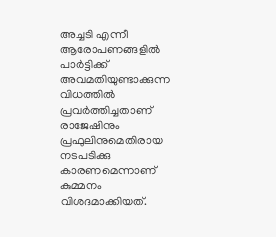അച്ചടി എന്നീ ആരോപണങ്ങളില്‍ പാര്‍ട്ടിക്ക് അവമതിയുണ്ടാക്കുന്ന വിധത്തില്‍ പ്രവര്‍ത്തിച്ചതാണ് രാജേഷിനും പ്രഫുലിനുമെതിരായ നടപടിക്കു കാരണമെന്നാണ് കുമ്മനം വിശദമാക്കിയത്.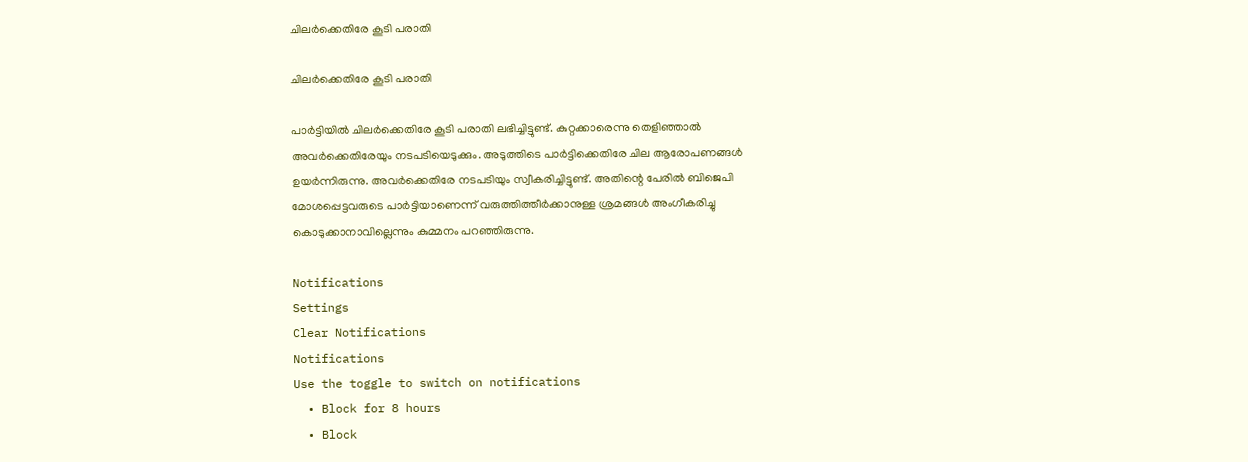ചിലര്‍ക്കെതിരേ കൂടി പരാതി

ചിലര്‍ക്കെതിരേ കൂടി പരാതി

പാര്‍ട്ടിയില്‍ ചിലര്‍ക്കെതിരേ കൂടി പരാതി ലഭിച്ചിട്ടുണ്ട്. കുറ്റക്കാരെന്നു തെളിഞ്ഞാല്‍ അവര്‍ക്കെതിരേയും നടപടിയെടുക്കും. അടുത്തിടെ പാര്‍ട്ടിക്കെതിരേ ചില ആരോപണങ്ങള്‍ ഉയര്‍ന്നിരുന്നു. അവര്‍ക്കെതിരേ നടപടിയും സ്വീകരിച്ചിട്ടുണ്ട്. അതിന്റെ പേരില്‍ ബിജെപി മോശപ്പെട്ടവരുടെ പാര്‍ട്ടിയാണെന്ന് വരുത്തിത്തീര്‍ക്കാനുള്ള ശ്രമങ്ങള്‍ അംഗീകരിച്ചു കൊടുക്കാനാവില്ലെന്നും കുമ്മനം പറഞ്ഞിരുന്നു.

Notifications
Settings
Clear Notifications
Notifications
Use the toggle to switch on notifications
  • Block for 8 hours
  • Block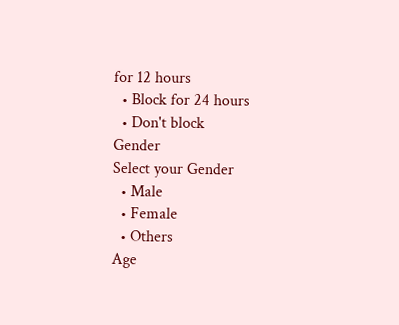for 12 hours
  • Block for 24 hours
  • Don't block
Gender
Select your Gender
  • Male
  • Female
  • Others
Age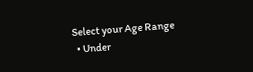Select your Age Range
  • Under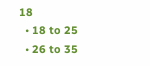18
  • 18 to 25
  • 26 to 35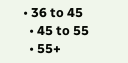• 36 to 45
  • 45 to 55
  • 55+